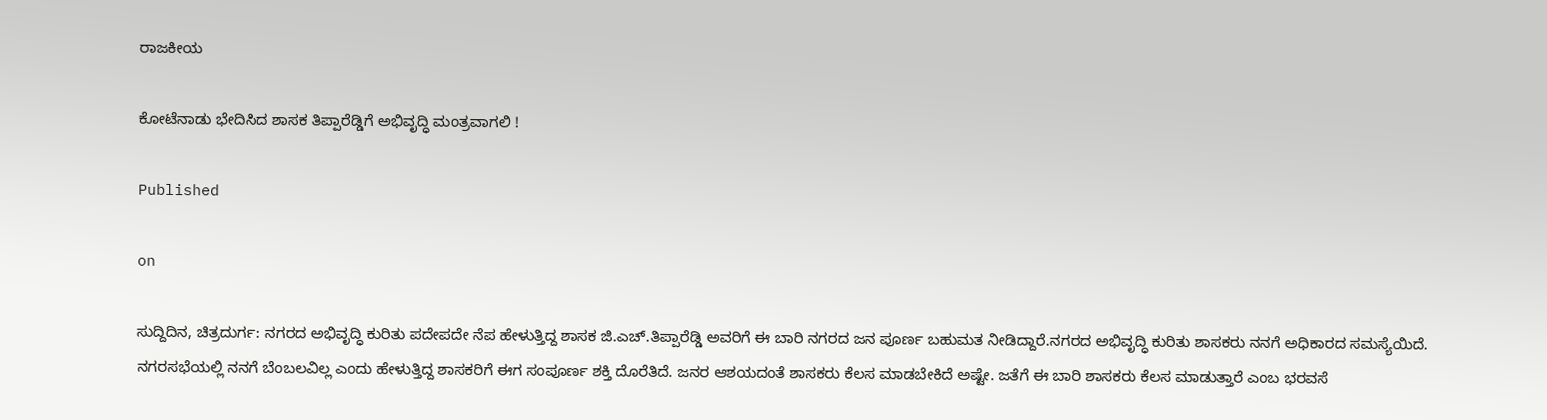ರಾಜಕೀಯ

ಕೋಟೆನಾಡು ಭೇದಿಸಿದ ಶಾಸಕ ತಿಪ್ಪಾರೆಡ್ಡಿಗೆ ಅಭಿವೃದ್ಧಿ ಮಂತ್ರವಾಗಲಿ !

Published

on

ಸುದ್ದಿದಿನ, ಚಿತ್ರದುರ್ಗ: ನಗರದ ಅಭಿವೃದ್ಧಿ ಕುರಿತು ಪದೇಪದೇ ನೆಪ ಹೇಳುತ್ತಿದ್ದ ಶಾಸಕ ಜಿ.ಎಚ್.ತಿಪ್ಪಾರೆಡ್ಡಿ ಅವರಿಗೆ ಈ ಬಾರಿ ನಗರದ ಜನ ಪೂರ್ಣ ಬಹುಮತ ನೀಡಿದ್ದಾರೆ.ನಗರದ ಅಭಿವೃದ್ಧಿ ಕುರಿತು ಶಾಸಕರು ನನಗೆ ಅಧಿಕಾರದ ಸಮಸ್ಯೆಯಿದೆ. ನಗರಸಭೆಯಲ್ಲಿ ನನಗೆ ಬೆಂಬಲವಿಲ್ಲ ಎಂದು ಹೇಳುತ್ತಿದ್ದ ಶಾಸಕರಿಗೆ ಈಗ ಸಂಪೂರ್ಣ ಶಕ್ತಿ ದೊರೆತಿದೆ. ಜನರ ಆಶಯದಂತೆ ಶಾಸಕರು ಕೆಲಸ ಮಾಡಬೇಕಿದೆ ಅಷ್ಟೇ. ಜತೆಗೆ ಈ ಬಾರಿ ಶಾಸಕರು ಕೆಲಸ ಮಾಡುತ್ತಾರೆ ಎಂಬ ಭರವಸೆ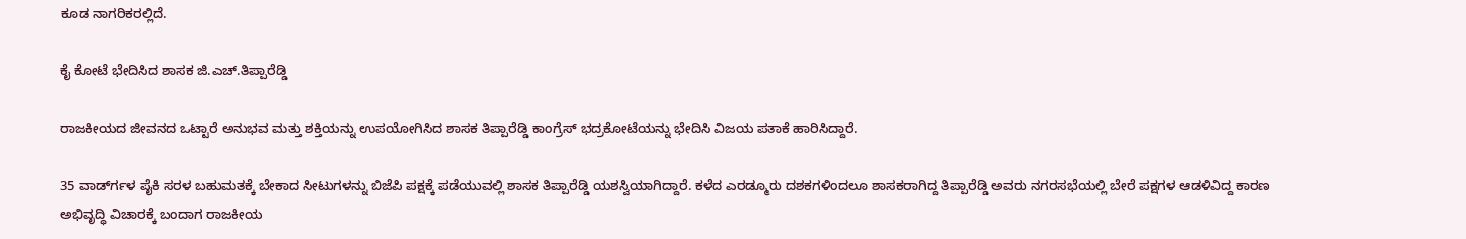ಕೂಡ ನಾಗರಿಕರಲ್ಲಿದೆ.

ಕೈ ಕೋಟೆ ಭೇದಿಸಿದ ಶಾಸಕ ಜಿ.ಎಚ್.ತಿಪ್ಪಾರೆಡ್ಡಿ

ರಾಜಕೀಯದ ಜೀವನದ ಒಟ್ಟಾರೆ ಅನುಭವ ಮತ್ತು ಶಕ್ತಿಯನ್ನು ಉಪಯೋಗಿಸಿದ ಶಾಸಕ ತಿಪ್ಪಾರೆಡ್ಡಿ ಕಾಂಗ್ರೆಸ್ ಭದ್ರಕೋಟೆಯನ್ನು ಭೇದಿಸಿ ವಿಜಯ ಪತಾಕೆ ಹಾರಿಸಿದ್ದಾರೆ.

35 ವಾರ್ಡ್‍ಗಳ ಪೈಕಿ ಸರಳ ಬಹುಮತಕ್ಕೆ ಬೇಕಾದ ಸೀಟುಗಳನ್ನು ಬಿಜೆಪಿ ಪಕ್ಷಕ್ಕೆ ಪಡೆಯುವಲ್ಲಿ ಶಾಸಕ ತಿಪ್ಪಾರೆಡ್ಡಿ ಯಶಸ್ವಿಯಾಗಿದ್ದಾರೆ. ಕಳೆದ ಎರಡ್ಮೂರು ದಶಕಗಳಿಂದಲೂ ಶಾಸಕರಾಗಿದ್ದ ತಿಪ್ಪಾರೆಡ್ಡಿ ಅವರು ನಗರಸಭೆಯಲ್ಲಿ ಬೇರೆ ಪಕ್ಷಗಳ ಆಡಳಿವಿದ್ದ ಕಾರಣ ಅಭಿವೃದ್ಧಿ ವಿಚಾರಕ್ಕೆ ಬಂದಾಗ ರಾಜಕೀಯ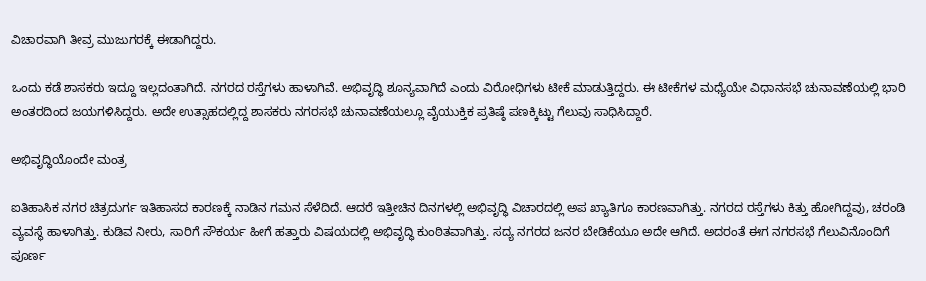ವಿಚಾರವಾಗಿ ತೀವ್ರ ಮುಜುಗರಕ್ಕೆ ಈಡಾಗಿದ್ದರು.

ಒಂದು ಕಡೆ ಶಾಸಕರು ಇದ್ದೂ ಇಲ್ಲದಂತಾಗಿದೆ. ನಗರದ ರಸ್ತೆಗಳು ಹಾಳಾಗಿವೆ. ಅಭಿವೃದ್ಧಿ ಶೂನ್ಯವಾಗಿದೆ ಎಂದು ವಿರೋಧಿಗಳು ಟೀಕೆ ಮಾಡುತ್ತಿದ್ದರು. ಈ ಟೀಕೆಗಳ ಮಧ್ಯೆಯೇ ವಿಧಾನಸಭೆ ಚುನಾವಣೆಯಲ್ಲಿ ಭಾರಿ ಅಂತರದಿಂದ ಜಯಗಳಿಸಿದ್ದರು. ಅದೇ ಉತ್ಸಾಹದಲ್ಲಿದ್ದ ಶಾಸಕರು ನಗರಸಭೆ ಚುನಾವಣೆಯಲ್ಲೂ ವೈಯುಕ್ತಿಕ ಪ್ರತಿಷ್ಠೆ ಪಣಕ್ಕಿಟ್ಟು ಗೆಲುವು ಸಾಧಿಸಿದ್ದಾರೆ.

ಅಭಿವೃದ್ಧಿಯೊಂದೇ ಮಂತ್ರ

ಐತಿಹಾಸಿಕ ನಗರ ಚಿತ್ರದುರ್ಗ ಇತಿಹಾಸದ ಕಾರಣಕ್ಕೆ ನಾಡಿನ ಗಮನ ಸೆಳೆದಿದೆ. ಆದರೆ ಇತ್ತೀಚಿನ ದಿನಗಳಲ್ಲಿ ಅಭಿವೃದ್ಧಿ ವಿಚಾರದಲ್ಲಿ ಅಪ ಖ್ಯಾತಿಗೂ ಕಾರಣವಾಗಿತ್ತು. ನಗರದ ರಸ್ತೆಗಳು ಕಿತ್ತು ಹೋಗಿದ್ದವು, ಚರಂಡಿ ವ್ಯವಸ್ಥೆ ಹಾಳಾಗಿತ್ತು. ಕುಡಿವ ನೀರು, ಸಾರಿಗೆ ಸೌಕರ್ಯ ಹೀಗೆ ಹತ್ತಾರು ವಿಷಯದಲ್ಲಿ ಅಭಿವೃದ್ಧಿ ಕುಂಠಿತವಾಗಿತ್ತು. ಸದ್ಯ ನಗರದ ಜನರ ಬೇಡಿಕೆಯೂ ಅದೇ ಆಗಿದೆ. ಅದರಂತೆ ಈಗ ನಗರಸಭೆ ಗೆಲುವಿನೊಂದಿಗೆ ಪೂರ್ಣ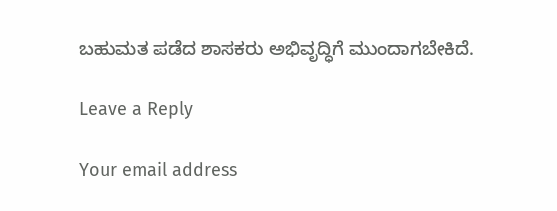ಬಹುಮತ ಪಡೆದ ಶಾಸಕರು ಅಭಿವೃದ್ಧಿಗೆ ಮುಂದಾಗಬೇಕಿದೆ.

Leave a Reply

Your email address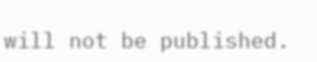will not be published.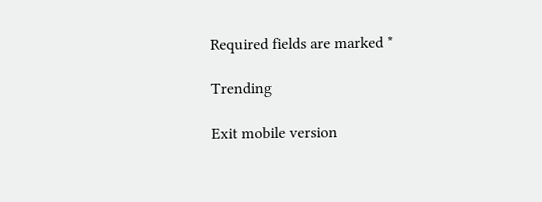Required fields are marked *

Trending

Exit mobile version